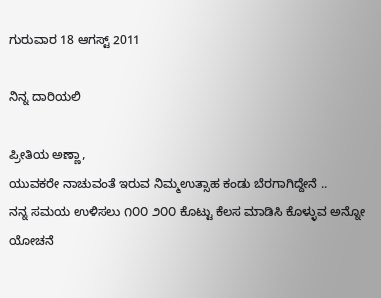ಗುರುವಾರ 18 ಆಗಸ್ಟ್ 2011

ನಿನ್ನ ದಾರಿಯಲಿ

ಪ್ರೀತಿಯ ಅಣ್ಣಾ,
ಯುವಕರೇ ನಾಚುವಂತೆ ಇರುವ ನಿಮ್ಮಉತ್ಸಾಹ ಕಂಡು ಬೆರಗಾಗಿದ್ದೇನೆ ..
ನನ್ನ ಸಮಯ ಉಳಿಸಲು ೧೦೦ ೨೦೦ ಕೊಟ್ಟು ಕೆಲಸ ಮಾಡಿಸಿ ಕೊಳ್ಳುವ ಅನ್ನೋ ಯೋಚನೆ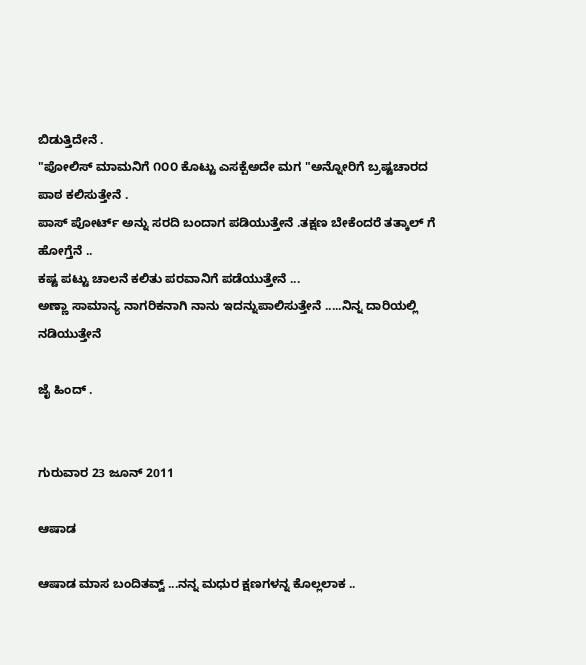ಬಿಡುತ್ತಿದೇನೆ .
"ಪೋಲಿಸ್ ಮಾಮನಿಗೆ ೧೦೦ ಕೊಟ್ಟು ಎಸಕ್ಪೆಅದೇ ಮಗ "ಅನ್ನೋರಿಗೆ ಬ್ರಷ್ಟಚಾರದ ಪಾಠ ಕಲಿಸುತ್ತೇನೆ .
ಪಾಸ್ ಪೋರ್ಟ್ ಅನ್ನು ಸರದಿ ಬಂದಾಗ ಪಡಿಯುತ್ತೇನೆ .ತಕ್ಷಣ ಬೇಕೆಂದರೆ ತತ್ಕಾಲ್ ಗೆ ಹೋಗ್ತೆನೆ ..
ಕಷ್ಟ ಪಟ್ಟು ಚಾಲನೆ ಕಲಿತು ಪರವಾನಿಗೆ ಪಡೆಯುತ್ತೇನೆ ...
ಅಣ್ಣಾ ಸಾಮಾನ್ಯ ನಾಗರಿಕನಾಗಿ ನಾನು ಇದನ್ನುಪಾಲಿಸುತ್ತೇನೆ .....ನಿನ್ನ ದಾರಿಯಲ್ಲಿ ನಡಿಯುತ್ತೇನೆ

ಜೈ ಹಿಂದ್ .


ಗುರುವಾರ 23 ಜೂನ್ 2011

ಆಷಾಡ

ಆಷಾಡ ಮಾಸ ಬಂದಿತವ್ವ್ ...ನನ್ನ ಮಧುರ ಕ್ಷಣಗಳನ್ನ ಕೊಲ್ಲಲಾಕ ..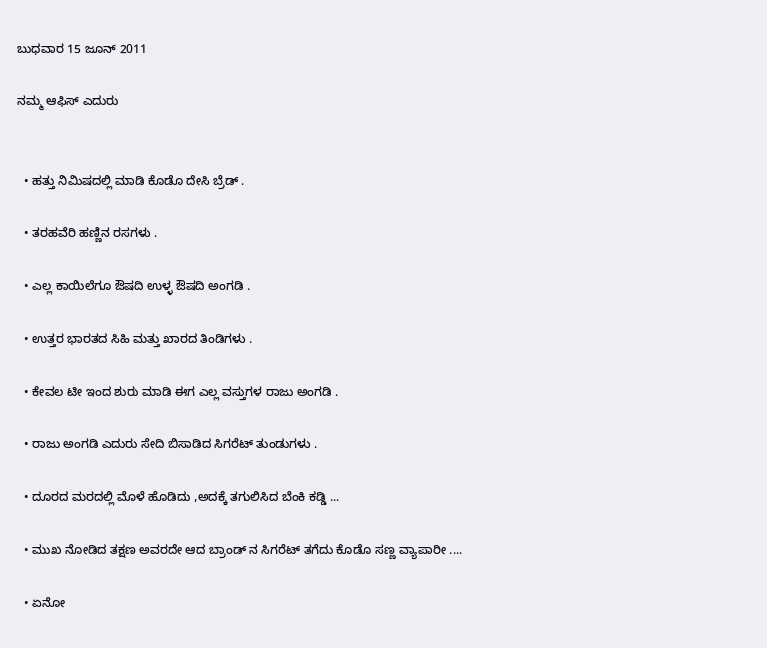ಬುಧವಾರ 15 ಜೂನ್ 2011

ನಮ್ಮ ಆಫಿಸ್ ಎದುರು


  • ಹತ್ತು ನಿಮಿಷದಲ್ಲಿ ಮಾಡಿ ಕೊಡೊ ದೇಸಿ ಬ್ರೆಡ್ .

  • ತರಹವೆರಿ ಹಣ್ಣಿನ ರಸಗಳು .

  • ಎಲ್ಲ ಕಾಯಿಲೆಗೂ ಔಷದಿ ಉಳ್ಳ ಔಷದಿ ಅಂಗಡಿ .

  • ಉತ್ತರ ಭಾರತದ ಸಿಹಿ ಮತ್ತು ಖಾರದ ತಿಂಡಿಗಳು .

  • ಕೇವಲ ಟೀ ಇಂದ ಶುರು ಮಾಡಿ ಈಗ ಎಲ್ಲ ವಸ್ತುಗಳ ರಾಜು ಅಂಗಡಿ .

  • ರಾಜು ಅಂಗಡಿ ಎದುರು ಸೇದಿ ಬಿಸಾಡಿದ ಸಿಗರೆಟ್ ತುಂಡುಗಳು .

  • ದೂರದ ಮರದಲ್ಲಿ ಮೊಳೆ ಹೊಡಿದು ,ಅದಕ್ಕೆ ತಗುಲಿಸಿದ ಬೆಂಕಿ ಕಡ್ಡಿ ...

  • ಮುಖ ನೋಡಿದ ತಕ್ಷಣ ಅವರದೇ ಆದ ಬ್ರಾಂಡ್ ನ ಸಿಗರೆಟ್ ತಗೆದು ಕೊಡೊ ಸಣ್ಣ ವ್ಯಾಪಾರೀ ....

  • ಏನೋ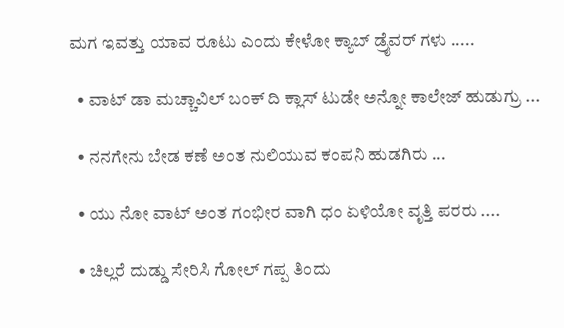ಮಗ ಇವತ್ತು ಯಾವ ರೂಟು ಎಂದು ಕೇಳೋ ಕ್ಯಾಬ್ ಡ್ರೈವರ್ ಗಳು .....

  • ವಾಟ್ ಡಾ ಮಚ್ಚಾವಿಲ್ ಬಂಕ್ ದಿ ಕ್ಲಾಸ್ ಟುಡೇ ಅನ್ನೋ ಕಾಲೇಜ್ ಹುಡುಗ್ರು ...

  • ನನಗೇನು ಬೇಡ ಕಣೆ ಅಂತ ನುಲಿಯುವ ಕಂಪನಿ ಹುಡಗಿರು ...

  • ಯು ನೋ ವಾಟ್ ಅಂತ ಗಂಭೀರ ವಾಗಿ ಧಂ ಏಳಿಯೋ ವೃತ್ತಿ ಪರರು ....

  • ಚಿಲ್ಲರೆ ದುಡ್ಡು ಸೇರಿಸಿ ಗೋಲ್ ಗಪ್ಪ ತಿಂದು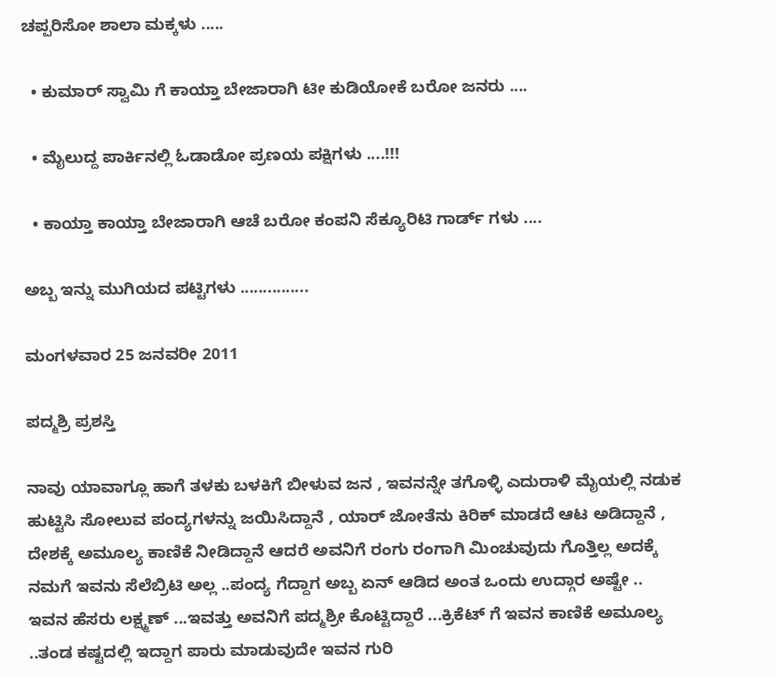ಚಪ್ಪರಿಸೋ ಶಾಲಾ ಮಕ್ಕಳು .....

  • ಕುಮಾರ್ ಸ್ವಾಮಿ ಗೆ ಕಾಯ್ತಾ ಬೇಜಾರಾಗಿ ಟೀ ಕುಡಿಯೋಕೆ ಬರೋ ಜನರು ....

  • ಮೈಲುದ್ದ ಪಾರ್ಕಿನಲ್ಲಿ ಓಡಾಡೋ ಪ್ರಣಯ ಪಕ್ಷಿಗಳು ....!!!

  • ಕಾಯ್ತಾ ಕಾಯ್ತಾ ಬೇಜಾರಾಗಿ ಆಚೆ ಬರೋ ಕಂಪನಿ ಸೆಕ್ಯೂರಿಟಿ ಗಾರ್ಡ್ ಗಳು ....

ಅಬ್ಬ ಇನ್ನು ಮುಗಿಯದ ಪಟ್ಟಿಗಳು ...............

ಮಂಗಳವಾರ 25 ಜನವರೀ 2011

ಪದ್ಮಶ್ರಿ ಪ್ರಶಸ್ತಿ

ನಾವು ಯಾವಾಗ್ಲೂ ಹಾಗೆ ತಳಕು ಬಳಕಿಗೆ ಬೀಳುವ ಜನ , ಇವನನ್ನೇ ತಗೊಳ್ಳಿ ಎದುರಾಳಿ ಮೈಯಲ್ಲಿ ನಡುಕ ಹುಟ್ಟಿಸಿ ಸೋಲುವ ಪಂದ್ಯಗಳನ್ನು ಜಯಿಸಿದ್ದಾನೆ , ಯಾರ್ ಜೋತೆನು ಕಿರಿಕ್ ಮಾಡದೆ ಆಟ ಅಡಿದ್ದಾನೆ , ದೇಶಕ್ಕೆ ಅಮೂಲ್ಯ ಕಾಣಿಕೆ ನೀಡಿದ್ದಾನೆ ಆದರೆ ಅವನಿಗೆ ರಂಗು ರಂಗಾಗಿ ಮಿಂಚುವುದು ಗೊತ್ತಿಲ್ಲ ಅದಕ್ಕೆ ನಮಗೆ ಇವನು ಸೆಲೆಬ್ರಿಟಿ ಅಲ್ಲ ..ಪಂದ್ಯ ಗೆದ್ದಾಗ ಅಬ್ಬ ಏನ್ ಆಡಿದ ಅಂತ ಒಂದು ಉದ್ಗಾರ ಅಷ್ಟೇ ..
ಇವನ ಹೆಸರು ಲಕ್ಷ್ಮಣ್ ...ಇವತ್ತು ಅವನಿಗೆ ಪದ್ಮಶ್ರೀ ಕೊಟ್ಟಿದ್ದಾರೆ ...ಕ್ರಿಕೆಟ್ ಗೆ ಇವನ ಕಾಣಿಕೆ ಅಮೂಲ್ಯ ..ತಂಡ ಕಷ್ಟದಲ್ಲಿ ಇದ್ದಾಗ ಪಾರು ಮಾಡುವುದೇ ಇವನ ಗುರಿ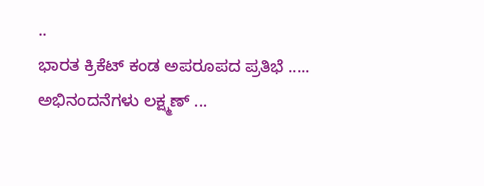..
ಭಾರತ ಕ್ರಿಕೆಟ್ ಕಂಡ ಅಪರೂಪದ ಪ್ರತಿಭೆ .....
ಅಭಿನಂದನೆಗಳು ಲಕ್ಷ್ಮಣ್ ...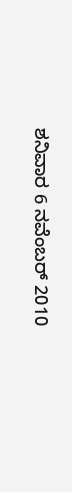ಶನಿವಾರ 6 ನವೆಂಬರ್ 2010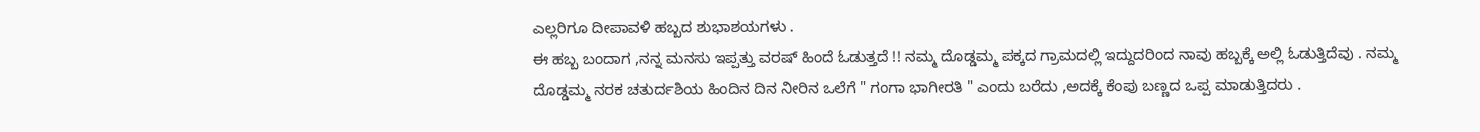ಎಲ್ಲರಿಗೂ ದೀಪಾವಳಿ ಹಬ್ಬದ ಶುಭಾಶಯಗಳು .
ಈ ಹಬ್ಬ ಬಂದಾಗ ,ನನ್ನ ಮನಸು ಇಪ್ಪತ್ತು ವರಷ್ ಹಿಂದೆ ಓಡುತ್ತದೆ !! ನಮ್ಮ ದೊಡ್ಡಮ್ಮ ಪಕ್ಕದ ಗ್ರಾಮದಲ್ಲಿ ಇದ್ದುದರಿಂದ ನಾವು ಹಬ್ಬಕ್ಕೆ ಅಲ್ಲಿ ಓಡುತ್ತಿದೆವು . ನಮ್ಮ ದೊಡ್ಡಮ್ಮ ನರಕ ಚತುರ್ದಶಿಯ ಹಿಂದಿನ ದಿನ ನೀರಿನ ಒಲೆಗೆ " ಗಂಗಾ ಭಾಗೀರತಿ " ಎಂದು ಬರೆದು ,ಅದಕ್ಕೆ ಕೆಂಪು ಬಣ್ಣದ ಒಪ್ಪ ಮಾಡುತ್ತಿದರು .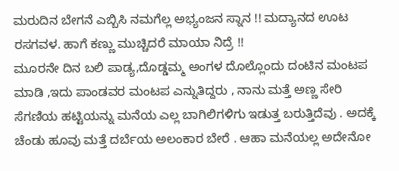ಮರುದಿನ ಬೇಗನೆ ಎಬ್ಬಿಸಿ ನಮಗೆಲ್ಲ ಅಭ್ಯಂಜನ ಸ್ನಾನ !! ಮದ್ಯಾನದ ಊಟ ರಸಗವಳ. ಹಾಗೆ ಕಣ್ಣು ಮುಚ್ಚಿದರೆ ಮಾಯಾ ನಿದ್ರೆ !!
ಮೂರನೇ ದಿನ ಬಲಿ ಪಾಡ್ಯ,ದೊಡ್ಡಮ್ಮ ಅಂಗಳ ದೊಲ್ಲೊಂದು ದಂಟಿನ ಮಂಟಪ ಮಾಡಿ ,ಇದು ಪಾಂಡವರ ಮಂಟಪ ಎನ್ನುತಿದ್ದರು , ನಾನು ಮತ್ತೆ ಅಣ್ಣ ಸೇರಿ ಸೆಗಣಿಯ ಹಟ್ಟಿಯನ್ನು ಮನೆಯ ಎಲ್ಲ ಬಾಗಿಲಿಗಳಿಗು ಇಡುತ್ತ ಬರುತ್ತಿದೆವು . ಅದಕ್ಕೆ ಚೆಂಡು ಹೂವು ಮತ್ತೆ ದರ್ಬೆಯ ಅಲಂಕಾರ ಬೇರೆ . ಆಹಾ ಮನೆಯಲ್ಲ ಅದೇನೋ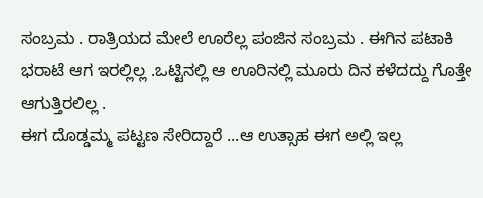ಸಂಬ್ರಮ . ರಾತ್ರಿಯದ ಮೇಲೆ ಊರೆಲ್ಲ ಪಂಜಿನ ಸಂಬ್ರಮ . ಈಗಿನ ಪಟಾಕಿ ಭರಾಟೆ ಆಗ ಇರಲ್ಲಿಲ್ಲ .ಒಟ್ಟಿನಲ್ಲಿ ಆ ಊರಿನಲ್ಲಿ ಮೂರು ದಿನ ಕಳೆದದ್ದು ಗೊತ್ತೇ ಆಗುತ್ತಿರಲಿಲ್ಲ .
ಈಗ ದೊಡ್ಡಮ್ಮ ಪಟ್ಟಣ ಸೇರಿದ್ದಾರೆ ...ಆ ಉತ್ಸಾಹ ಈಗ ಅಲ್ಲಿ ಇಲ್ಲ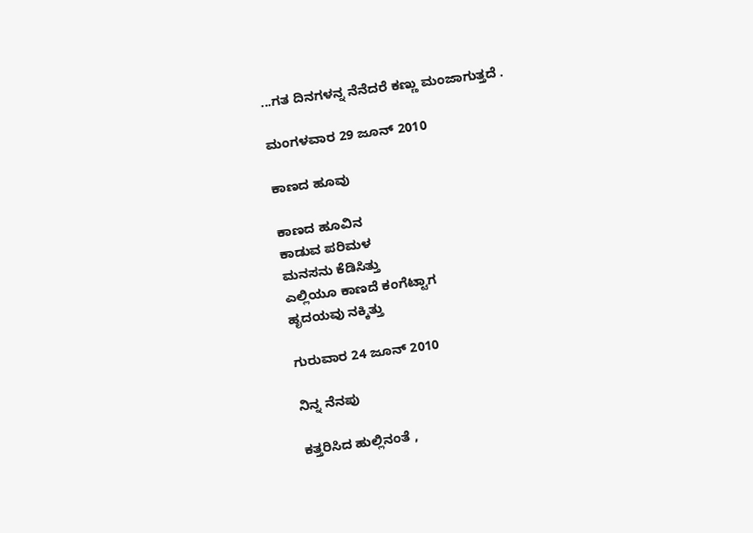...ಗತ ದಿನಗಳನ್ನ ನೆನೆದರೆ ಕಣ್ಣು ಮಂಜಾಗುತ್ತದೆ .

ಮಂಗಳವಾರ 29 ಜೂನ್ 2010

ಕಾಣದ ಹೂವು

ಕಾಣದ ಹೂವಿನ
ಕಾಡುವ ಪರಿಮಳ
ಮನಸನು ಕೆಡಿಸಿತ್ತು
ಎಲ್ಲಿಯೂ ಕಾಣದೆ ಕಂಗೆಟ್ಟಾಗ
ಹೃದಯವು ನಕ್ಕಿತ್ತು

ಗುರುವಾರ 24 ಜೂನ್ 2010

ನಿನ್ನ ನೆನಪು

ಕತ್ತರಿಸಿದ ಹುಲ್ಲಿನಂತೆ ,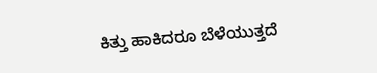ಕಿತ್ತು ಹಾಕಿದರೂ ಬೆಳೆಯುತ್ತದೆ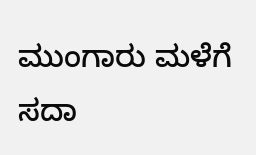ಮುಂಗಾರು ಮಳೆಗೆ
ಸದಾ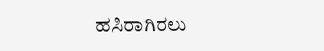ಹಸಿರಾಗಿರಲು